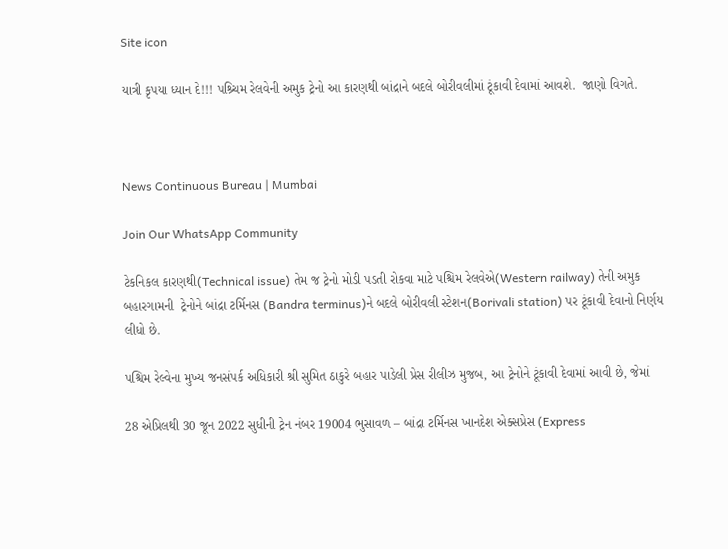Site icon

યાત્રી કૃપયા ધ્યાન દે!!! પશ્ર્ચિમ રેલવેની અમુક ટ્રેનો આ કારણથી બાંદ્રાને બદલે બોરીવલીમાં ટૂંકાવી દેવામાં આવશે.  જાણો વિગતે.



News Continuous Bureau | Mumbai

Join Our WhatsApp Community

ટેકનિકલ કારણથી(Technical issue) તેમ જ ટ્રેનો મોડી પડતી રોકવા માટે પશ્ચિમ રેલવેએ(Western railway) તેની અમુક બહારગામની  ટ્રેનોને બાંદ્રા ટર્મિનસ (Bandra terminus)ને બદલે બોરીવલી સ્ટેશન(Borivali station) પર ટૂંકાવી દેવાનો નિર્ણય લીધો છે.

પશ્ચિમ રેલ્વેના મુખ્ય જનસંપર્ક અધિકારી શ્રી સુમિત ઠાકુરે બહાર પાડેલી પ્રેસ રીલીઝ મુજબ, આ ટ્રેનોને ટૂંકાવી દેવામાં આવી છે, જેમાં

28 એપ્રિલથી 30 જૂન 2022 સુધીની ટ્રેન નંબર 19004 ભુસાવળ – બાંદ્રા ટર્મિનસ ખાનદેશ એક્સપ્રેસ (Express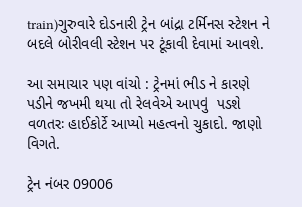train)ગુરુવારે દોડનારી ટ્રેન બાંદ્રા ટર્મિનસ સ્ટેશન ને બદલે બોરીવલી સ્ટેશન પર ટૂંકાવી દેવામાં આવશે.

આ સમાચાર પણ વાંચો : ટ્રેનમાં ભીડ ને કારણે પડીને જખમી થયા તો રેલવેએ આપવું  પડશે વળતરઃ હાઈકોર્ટે આપ્યો મહત્વનો ચુકાદો. જાણો વિગતે.

ટ્રેન નંબર 09006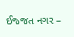ઈજ્જત નગર –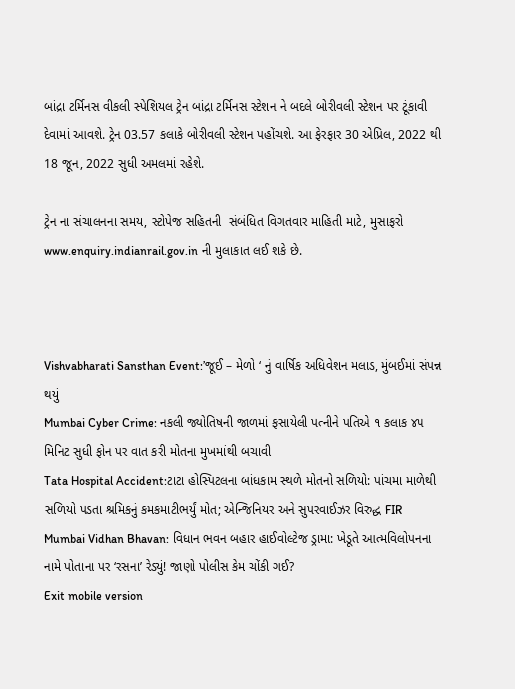બાંદ્રા ટર્મિનસ વીકલી સ્પેશિયલ ટ્રેન બાંદ્રા ટર્મિનસ સ્ટેશન ને બદલે બોરીવલી સ્ટેશન પર ટૂંકાવી દેવામાં આવશે. ટ્રેન 03.57 કલાકે બોરીવલી સ્ટેશન પહોંચશે. આ ફેરફાર 30 એપ્રિલ, 2022 થી 18 જૂન, 2022 સુધી અમલમાં રહેશે.

ટ્રેન ના સંચાલનના સમય, સ્ટોપેજ સહિતની  સંબંધિત વિગતવાર માહિતી માટે, મુસાફરો www.enquiry.indianrail.gov.in ની મુલાકાત લઈ શકે છે.



Vishvabharati Sansthan Event:’જૂઈ – મેળો ‘ નું વાર્ષિક અધિવેશન મલાડ, મુંબઈમાં સંપન્ન થયું
Mumbai Cyber Crime: નકલી જ્યોતિષની જાળમાં ફસાયેલી પત્નીને પતિએ ૧ કલાક ૪૫ મિનિટ સુધી ફોન પર વાત કરી મોતના મુખમાંથી બચાવી
Tata Hospital Accident:ટાટા હોસ્પિટલના બાંધકામ સ્થળે મોતનો સળિયો: પાંચમા માળેથી સળિયો પડતા શ્રમિકનું કમકમાટીભર્યું મોત; એન્જિનિયર અને સુપરવાઈઝર વિરુદ્ધ FIR
Mumbai Vidhan Bhavan: વિધાન ભવન બહાર હાઈવોલ્ટેજ ડ્રામા: ખેડૂતે આત્મવિલોપનના નામે પોતાના પર ‘રસના’ રેડ્યું! જાણો પોલીસ કેમ ચોંકી ગઈ?
Exit mobile version